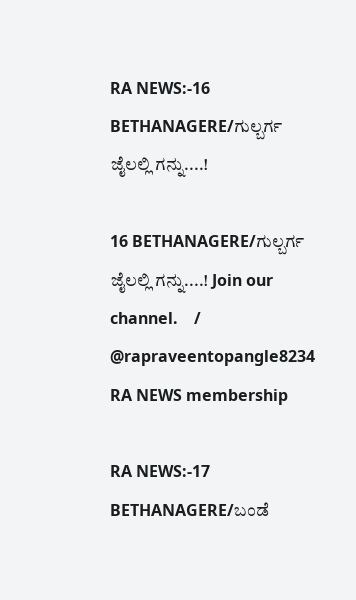RA NEWS:-16 BETHANAGERE/ಗುಲ್ಬರ್ಗ ಜೈಲಲ್ಲಿ ಗನ್ನು....!

16 BETHANAGERE/ಗುಲ್ಬರ್ಗ ಜೈಲಲ್ಲಿ ಗನ್ನು....! Join our channel.    / @rapraveentopangle8234   RA NEWS membership

RA NEWS:-17 BETHANAGERE/ಬಂಡೆ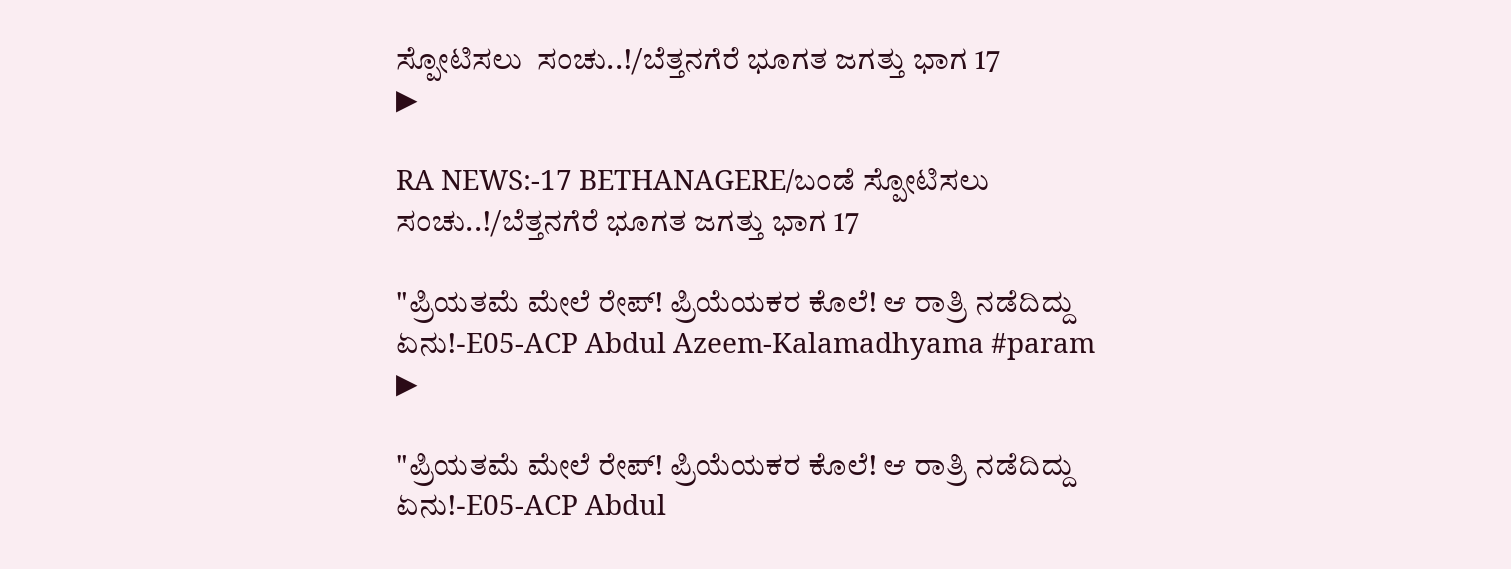ಸ್ಪೋಟಿಸಲು  ಸಂಚು..!/ಬೆತ್ತನಗೆರೆ ಭೂಗತ ಜಗತ್ತು ಭಾಗ 17
▶

RA NEWS:-17 BETHANAGERE/ಬಂಡೆ ಸ್ಪೋಟಿಸಲು ಸಂಚು..!/ಬೆತ್ತನಗೆರೆ ಭೂಗತ ಜಗತ್ತು ಭಾಗ 17

"ಪ್ರಿಯತಮೆ ಮೇಲೆ ರೇಪ್! ಪ್ರಿಯೆಯಕರ ಕೊಲೆ! ಆ ರಾತ್ರಿ ನಡೆದಿದ್ದು ಏನು!-E05-ACP Abdul Azeem-Kalamadhyama #param
▶

"ಪ್ರಿಯತಮೆ ಮೇಲೆ ರೇಪ್! ಪ್ರಿಯೆಯಕರ ಕೊಲೆ! ಆ ರಾತ್ರಿ ನಡೆದಿದ್ದು ಏನು!-E05-ACP Abdul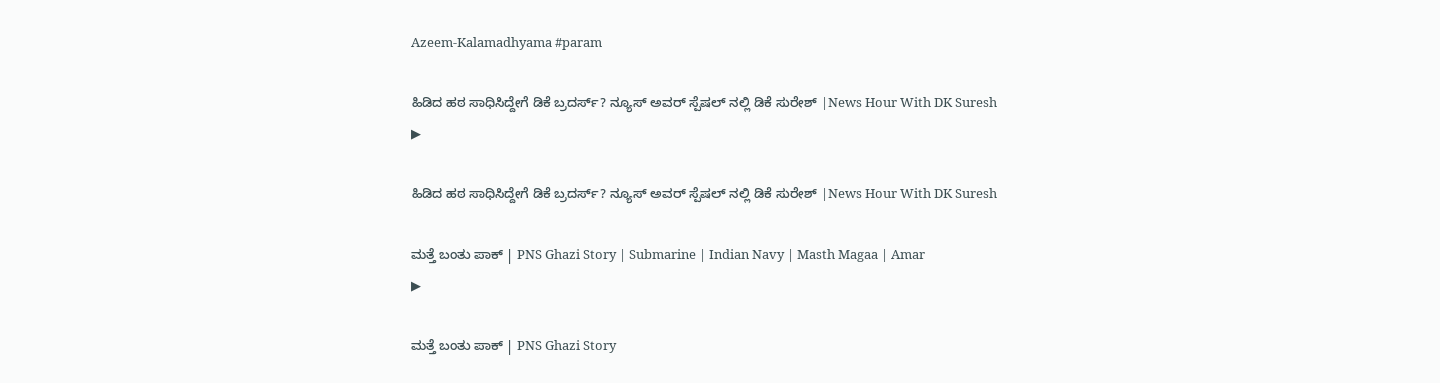Azeem-Kalamadhyama #param

ಹಿಡಿದ ಹಠ ಸಾಧಿಸಿದ್ದೇಗೆ ಡಿಕೆ ಬ್ರದರ್ಸ್? ನ್ಯೂಸ್ ಅವರ್ ಸ್ಪೆಷಲ್ ನಲ್ಲಿ ಡಿಕೆ ಸುರೇಶ್ |News Hour With DK Suresh
▶

ಹಿಡಿದ ಹಠ ಸಾಧಿಸಿದ್ದೇಗೆ ಡಿಕೆ ಬ್ರದರ್ಸ್? ನ್ಯೂಸ್ ಅವರ್ ಸ್ಪೆಷಲ್ ನಲ್ಲಿ ಡಿಕೆ ಸುರೇಶ್ |News Hour With DK Suresh

ಮತ್ತೆ ಬಂತು ಪಾಕ್ | PNS Ghazi Story | Submarine | Indian Navy | Masth Magaa | Amar
▶

ಮತ್ತೆ ಬಂತು ಪಾಕ್ | PNS Ghazi Story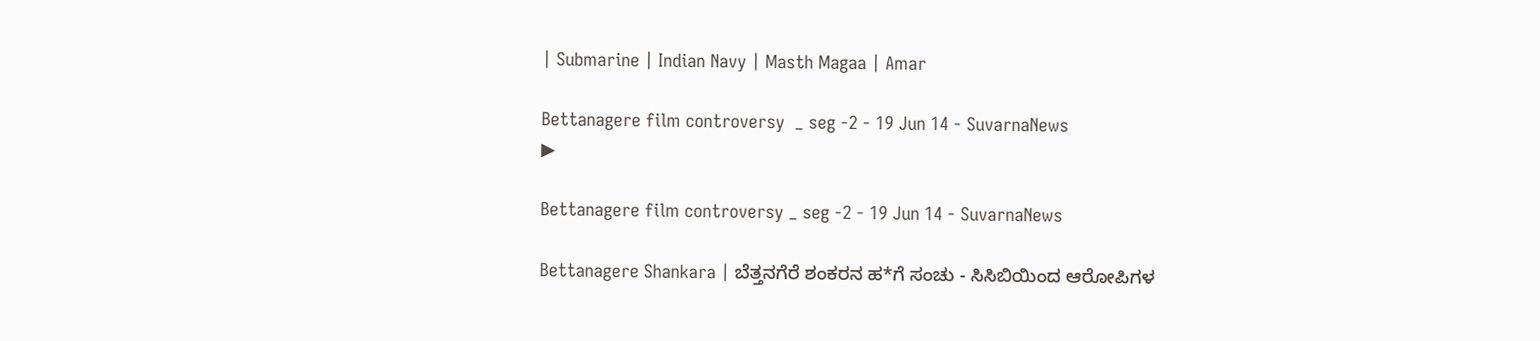| Submarine | Indian Navy | Masth Magaa | Amar

Bettanagere film controversy  _ seg -2 - 19 Jun 14 - SuvarnaNews
▶

Bettanagere film controversy _ seg -2 - 19 Jun 14 - SuvarnaNews

Bettanagere Shankara | ಬೆತ್ತನಗೆರೆ ಶಂಕರನ ಹ*ಗೆ ಸಂಚು - ಸಿಸಿಬಿಯಿಂದ ಆರೋಪಿಗಳ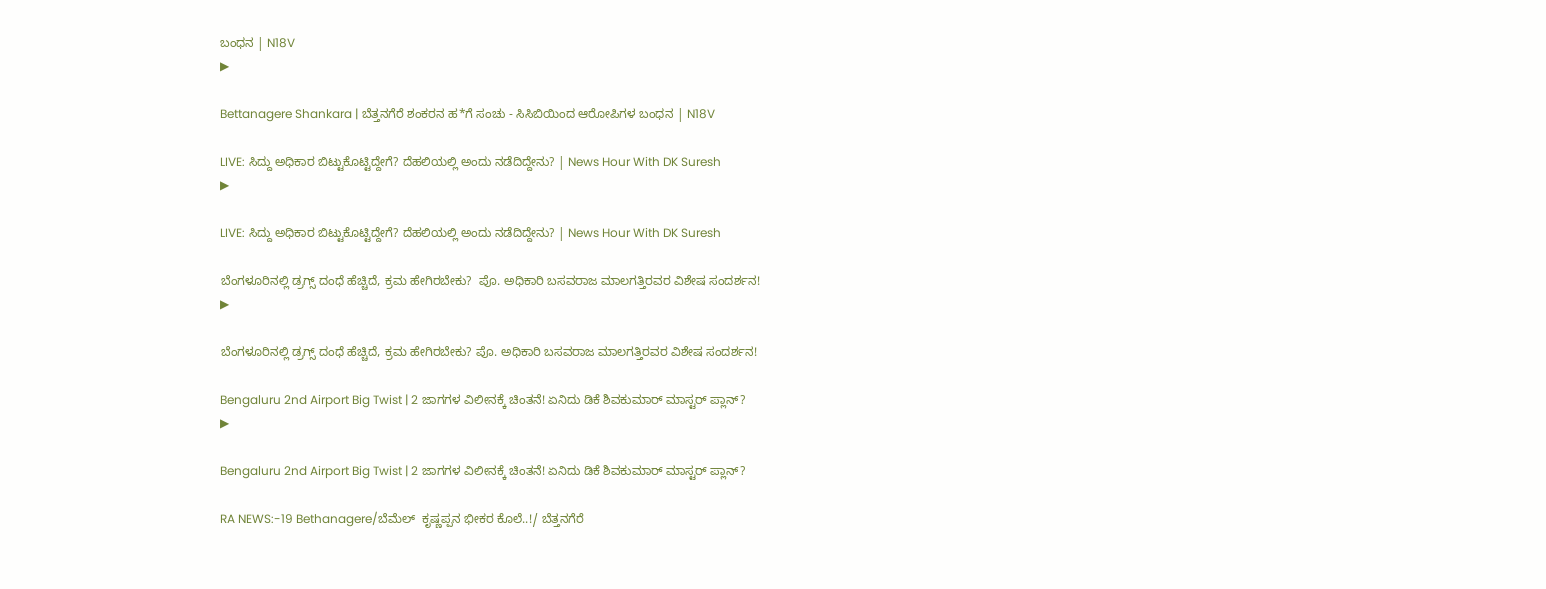ಬಂಧನ | N18V
▶

Bettanagere Shankara | ಬೆತ್ತನಗೆರೆ ಶಂಕರನ ಹ*ಗೆ ಸಂಚು - ಸಿಸಿಬಿಯಿಂದ ಆರೋಪಿಗಳ ಬಂಧನ | N18V

LIVE: ಸಿದ್ದು ಅಧಿಕಾರ ಬಿಟ್ಟುಕೊಟ್ಟಿದ್ದೇಗೆ? ದೆಹಲಿಯಲ್ಲಿ ಅಂದು ನಡೆದಿದ್ದೇನು? | News Hour With DK Suresh
▶

LIVE: ಸಿದ್ದು ಅಧಿಕಾರ ಬಿಟ್ಟುಕೊಟ್ಟಿದ್ದೇಗೆ? ದೆಹಲಿಯಲ್ಲಿ ಅಂದು ನಡೆದಿದ್ದೇನು? | News Hour With DK Suresh

ಬೆಂಗಳೂರಿನಲ್ಲಿ ಡ್ರಗ್ಸ್‌ ದಂಧೆ ಹೆಚ್ಚಿದೆ, ಕ್ರಮ ಹೇಗಿರಬೇಕು?  ಪೊ. ಅಧಿಕಾರಿ ಬಸವರಾಜ ಮಾಲಗತ್ತಿರವರ ವಿಶೇಷ ಸಂದರ್ಶನ!
▶

ಬೆಂಗಳೂರಿನಲ್ಲಿ ಡ್ರಗ್ಸ್‌ ದಂಧೆ ಹೆಚ್ಚಿದೆ, ಕ್ರಮ ಹೇಗಿರಬೇಕು? ಪೊ. ಅಧಿಕಾರಿ ಬಸವರಾಜ ಮಾಲಗತ್ತಿರವರ ವಿಶೇಷ ಸಂದರ್ಶನ!

Bengaluru 2nd Airport Big Twist | 2 ಜಾಗಗಳ ವಿಲೀನಕ್ಕೆ ಚಿಂತನೆ! ಏನಿದು ಡಿಕೆ ಶಿವಕುಮಾರ್‌ ಮಾಸ್ಟರ್‌ ಪ್ಲಾನ್‌?
▶

Bengaluru 2nd Airport Big Twist | 2 ಜಾಗಗಳ ವಿಲೀನಕ್ಕೆ ಚಿಂತನೆ! ಏನಿದು ಡಿಕೆ ಶಿವಕುಮಾರ್‌ ಮಾಸ್ಟರ್‌ ಪ್ಲಾನ್‌?

RA NEWS:-19 Bethanagere/ಬೆಮೆಲ್  ಕೃಷ್ಣಪ್ಪನ ಭೀಕರ ಕೊಲೆ..!/ ಬೆತ್ತನಗೆರೆ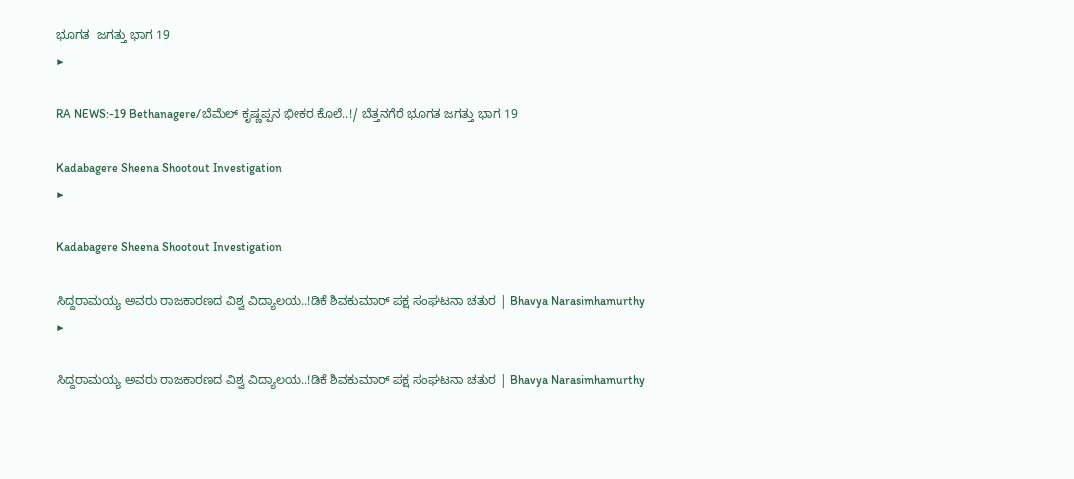ಭೂಗತ  ಜಗತ್ತು ಭಾಗ 19
▶

RA NEWS:-19 Bethanagere/ಬೆಮೆಲ್ ಕೃಷ್ಣಪ್ಪನ ಭೀಕರ ಕೊಲೆ..!/ ಬೆತ್ತನಗೆರೆ ಭೂಗತ ಜಗತ್ತು ಭಾಗ 19

Kadabagere Sheena Shootout Investigation
▶

Kadabagere Sheena Shootout Investigation

ಸಿದ್ದರಾಮಯ್ಯ ಅವರು ರಾಜಕಾರಣದ ವಿಶ್ವ ವಿದ್ಯಾಲಯ..!ಡಿಕೆ ಶಿವಕುಮಾರ್ ಪಕ್ಷ ಸಂಘಟನಾ ಚತುರ | Bhavya Narasimhamurthy
▶

ಸಿದ್ದರಾಮಯ್ಯ ಅವರು ರಾಜಕಾರಣದ ವಿಶ್ವ ವಿದ್ಯಾಲಯ..!ಡಿಕೆ ಶಿವಕುಮಾರ್ ಪಕ್ಷ ಸಂಘಟನಾ ಚತುರ | Bhavya Narasimhamurthy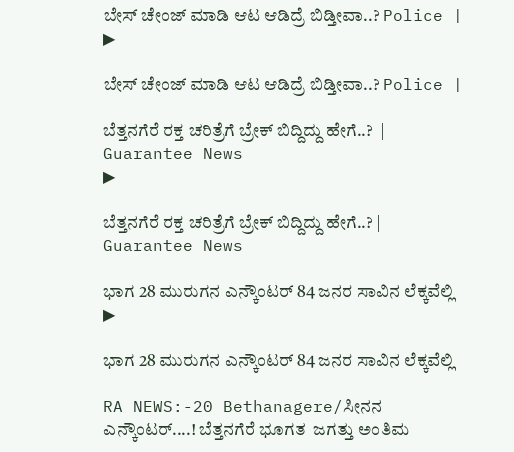ಬೇಸ್ ಚೇಂಜ್ ಮಾಡಿ ಆಟ ಆಡಿದ್ರೆ ಬಿಡ್ತೀವಾ..? Police |
▶

ಬೇಸ್ ಚೇಂಜ್ ಮಾಡಿ ಆಟ ಆಡಿದ್ರೆ ಬಿಡ್ತೀವಾ..? Police |

ಬೆತ್ತನಗೆರೆ ರಕ್ತ ಚರಿತ್ರೆಗೆ ಬ್ರೇಕ್‌ ಬಿದ್ದಿದ್ದು ಹೇಗೆ..?  | Guarantee News
▶

ಬೆತ್ತನಗೆರೆ ರಕ್ತ ಚರಿತ್ರೆಗೆ ಬ್ರೇಕ್‌ ಬಿದ್ದಿದ್ದು ಹೇಗೆ..? | Guarantee News

ಭಾಗ 28 ಮುರುಗನ ಎನ್ಕೌಂಟರ್ 84 ಜನರ ಸಾವಿನ ಲೆಕ್ಕವೆಲ್ಲಿ
▶

ಭಾಗ 28 ಮುರುಗನ ಎನ್ಕೌಂಟರ್ 84 ಜನರ ಸಾವಿನ ಲೆಕ್ಕವೆಲ್ಲಿ

RA NEWS:-20 Bethanagere/ಸೀನನ ಎನ್ಕೌಂಟರ್....! ಬೆತ್ತನಗೆರೆ ಭೂಗತ  ಜಗತ್ತು ಅಂತಿಮ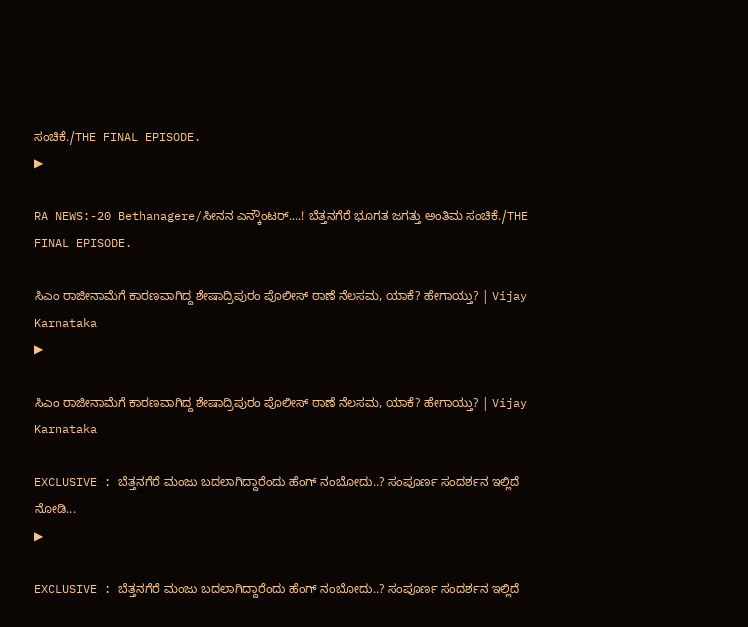ಸಂಚಿಕೆ./THE FINAL EPISODE.
▶

RA NEWS:-20 Bethanagere/ಸೀನನ ಎನ್ಕೌಂಟರ್....! ಬೆತ್ತನಗೆರೆ ಭೂಗತ ಜಗತ್ತು ಅಂತಿಮ ಸಂಚಿಕೆ./THE FINAL EPISODE.

ಸಿಎಂ ರಾಜೀನಾಮೆಗೆ ಕಾರಣವಾಗಿದ್ದ ಶೇಷಾದ್ರಿಪುರಂ ಪೊಲೀಸ್‌ ಠಾಣೆ ನೆಲಸಮ, ಯಾಕೆ? ಹೇಗಾಯ್ತು? | Vijay Karnataka
▶

ಸಿಎಂ ರಾಜೀನಾಮೆಗೆ ಕಾರಣವಾಗಿದ್ದ ಶೇಷಾದ್ರಿಪುರಂ ಪೊಲೀಸ್‌ ಠಾಣೆ ನೆಲಸಮ, ಯಾಕೆ? ಹೇಗಾಯ್ತು? | Vijay Karnataka

EXCLUSIVE : ಬೆತ್ತನಗೆರೆ ಮಂಜು ಬದಲಾಗಿದ್ದಾರೆಂದು ಹೆಂಗ್ ನಂಬೋದು..? ಸಂಪೂರ್ಣ ಸಂದರ್ಶನ ಇಲ್ಲಿದೆ ನೋಡಿ...
▶

EXCLUSIVE : ಬೆತ್ತನಗೆರೆ ಮಂಜು ಬದಲಾಗಿದ್ದಾರೆಂದು ಹೆಂಗ್ ನಂಬೋದು..? ಸಂಪೂರ್ಣ ಸಂದರ್ಶನ ಇಲ್ಲಿದೆ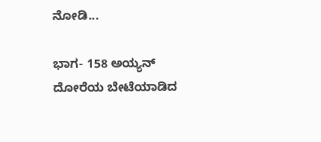ನೋಡಿ...

ಭಾಗ- 158 ಅಯ್ಯನ್ ದೋರೆಯ ಬೇಟೆಯಾಡಿದ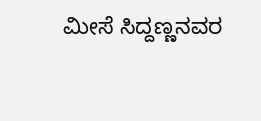ಮೀಸೆ ಸಿದ್ದಣ್ಣನವರ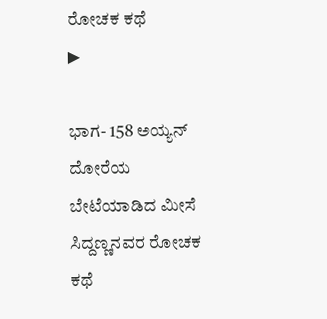ರೋಚಕ ಕಥೆ
▶

ಭಾಗ- 158 ಅಯ್ಯನ್ ದೋರೆಯ ಬೇಟೆಯಾಡಿದ ಮೀಸೆ ಸಿದ್ದಣ್ಣನವರ ರೋಚಕ ಕಥೆ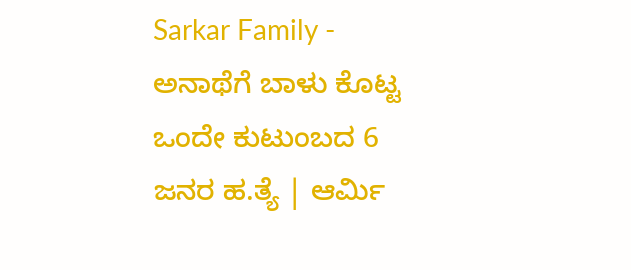Sarkar Family - ಅನಾಥೆಗೆ ಬಾಳು ಕೊಟ್ಟ ಒಂದೇ ಕುಟುಂಬದ 6 ಜನರ ಹ.ತ್ಯೆ | ಆರ್ಮಿ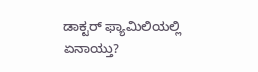ಡಾಕ್ಟರ್‌ ಫ್ಯಾಮಿಲಿಯಲ್ಲಿ ಏನಾಯ್ತು?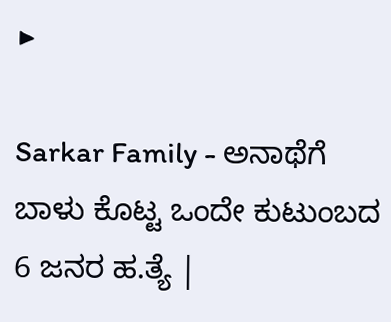▶

Sarkar Family - ಅನಾಥೆಗೆ ಬಾಳು ಕೊಟ್ಟ ಒಂದೇ ಕುಟುಂಬದ 6 ಜನರ ಹ.ತ್ಯೆ |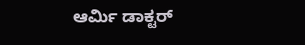ಆರ್ಮಿ ಡಾಕ್ಟರ್‌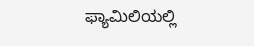ಫ್ಯಾಮಿಲಿಯಲ್ಲಿ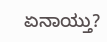ಏನಾಯ್ತು?